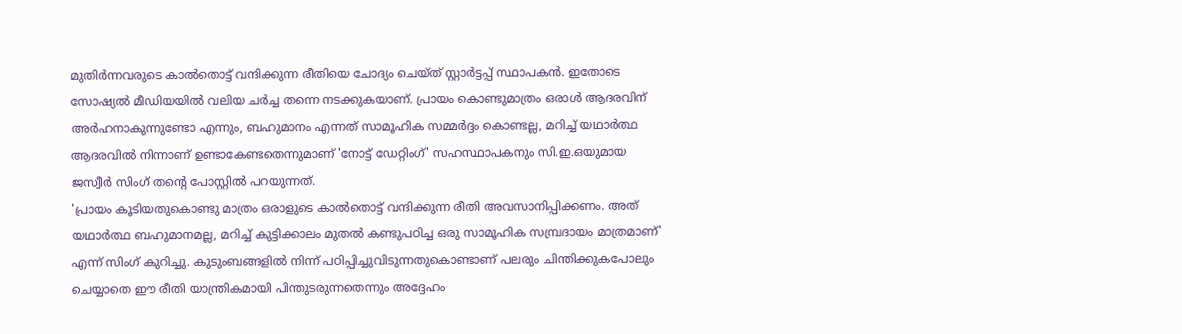മുതിർന്നവരുടെ കാൽതൊട്ട് വന്ദിക്കുന്ന രീതിയെ ചോദ്യം ചെയ്ത് സ്റ്റാർട്ടപ്പ് സ്ഥാപകൻ. ഇതോടെ സോഷ്യൽ മീഡിയയിൽ വലിയ ചർച്ച തന്നെ നടക്കുകയാണ്. പ്രായം കൊണ്ടുമാത്രം ഒരാൾ ആദരവിന് അർഹനാകുന്നുണ്ടോ എന്നും, ബഹുമാനം എന്നത് സാമൂഹിക സമ്മർദ്ദം കൊണ്ടല്ല, മറിച്ച് യഥാർത്ഥ ആദരവിൽ നിന്നാണ് ഉണ്ടാകേണ്ടതെന്നുമാണ് 'നോട്ട് ഡേറ്റിംഗ്' സഹസ്ഥാപകനും സി.ഇ.ഒയുമായ ജസ്വീർ സിംഗ് തന്റെ പോസ്റ്റിൽ പറയുന്നത്.
'പ്രായം കൂടിയതുകൊണ്ടു മാത്രം ഒരാളുടെ കാൽതൊട്ട് വന്ദിക്കുന്ന രീതി അവസാനിപ്പിക്കണം. അത് യഥാർത്ഥ ബഹുമാനമല്ല, മറിച്ച് കുട്ടിക്കാലം മുതൽ കണ്ടുപഠിച്ച ഒരു സാമൂഹിക സമ്പ്രദായം മാത്രമാണ്' എന്ന് സിംഗ് കുറിച്ചു. കുടുംബങ്ങളിൽ നിന്ന് പഠിപ്പിച്ചുവിടുന്നതുകൊണ്ടാണ് പലരും ചിന്തിക്കുകപോലും ചെയ്യാതെ ഈ രീതി യാന്ത്രികമായി പിന്തുടരുന്നതെന്നും അദ്ദേഹം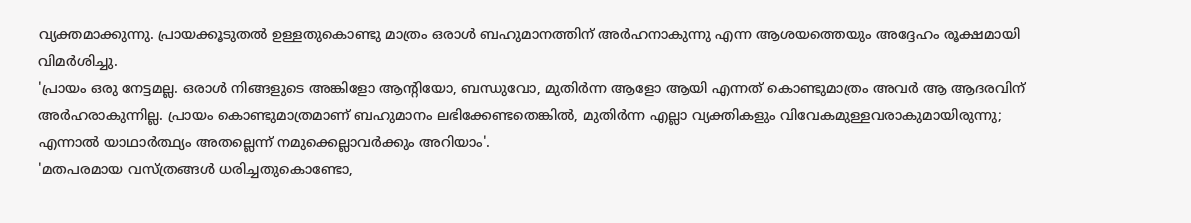വ്യക്തമാക്കുന്നു. പ്രായക്കൂടുതൽ ഉള്ളതുകൊണ്ടു മാത്രം ഒരാൾ ബഹുമാനത്തിന് അർഹനാകുന്നു എന്ന ആശയത്തെയും അദ്ദേഹം രൂക്ഷമായി വിമർശിച്ചു.
'പ്രായം ഒരു നേട്ടമല്ല. ഒരാൾ നിങ്ങളുടെ അങ്കിളോ ആന്റിയോ, ബന്ധുവോ, മുതിർന്ന ആളോ ആയി എന്നത് കൊണ്ടുമാത്രം അവർ ആ ആദരവിന് അർഹരാകുന്നില്ല. പ്രായം കൊണ്ടുമാത്രമാണ് ബഹുമാനം ലഭിക്കേണ്ടതെങ്കിൽ, മുതിർന്ന എല്ലാ വ്യക്തികളും വിവേകമുള്ളവരാകുമായിരുന്നു; എന്നാൽ യാഥാർത്ഥ്യം അതല്ലെന്ന് നമുക്കെല്ലാവർക്കും അറിയാം'.
'മതപരമായ വസ്ത്രങ്ങൾ ധരിച്ചതുകൊണ്ടോ,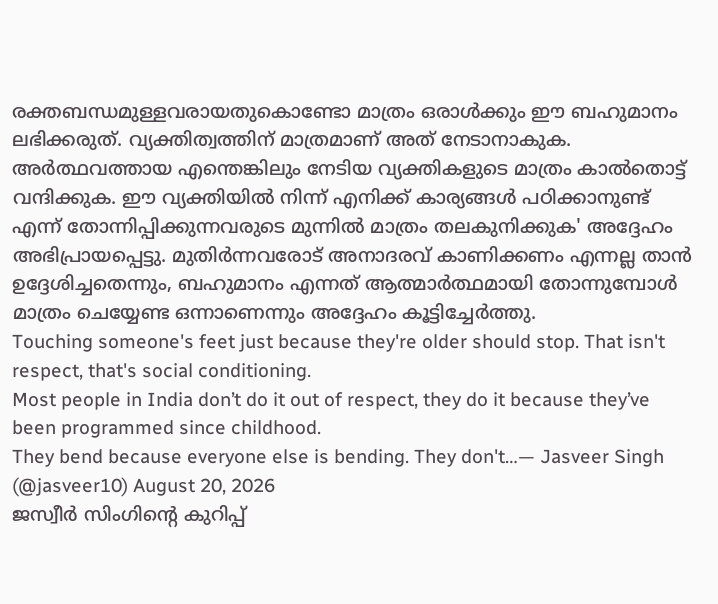രക്തബന്ധമുള്ളവരായതുകൊണ്ടോ മാത്രം ഒരാൾക്കും ഈ ബഹുമാനം ലഭിക്കരുത്. വ്യക്തിത്വത്തിന് മാത്രമാണ് അത് നേടാനാകുക. അർത്ഥവത്തായ എന്തെങ്കിലും നേടിയ വ്യക്തികളുടെ മാത്രം കാൽതൊട്ട് വന്ദിക്കുക. ഈ വ്യക്തിയിൽ നിന്ന് എനിക്ക് കാര്യങ്ങൾ പഠിക്കാനുണ്ട് എന്ന് തോന്നിപ്പിക്കുന്നവരുടെ മുന്നിൽ മാത്രം തലകുനിക്കുക' അദ്ദേഹം അഭിപ്രായപ്പെട്ടു. മുതിർന്നവരോട് അനാദരവ് കാണിക്കണം എന്നല്ല താൻ ഉദ്ദേശിച്ചതെന്നും, ബഹുമാനം എന്നത് ആത്മാർത്ഥമായി തോന്നുമ്പോൾ മാത്രം ചെയ്യേണ്ട ഒന്നാണെന്നും അദ്ദേഹം കൂട്ടിച്ചേർത്തു.
Touching someone's feet just because they're older should stop. That isn't respect, that's social conditioning.
Most people in India don’t do it out of respect, they do it because they’ve been programmed since childhood.
They bend because everyone else is bending. They don't…— Jasveer Singh (@jasveer10) August 20, 2026
ജസ്വീർ സിംഗിന്റെ കുറിപ്പ്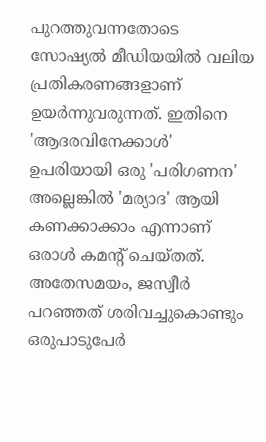പുറത്തുവന്നതോടെ സോഷ്യൽ മീഡിയയിൽ വലിയ പ്രതികരണങ്ങളാണ് ഉയർന്നുവരുന്നത്. ഇതിനെ 'ആദരവിനേക്കാൾ' ഉപരിയായി ഒരു 'പരിഗണന' അല്ലെങ്കിൽ 'മര്യാദ' ആയി കണക്കാക്കാം എന്നാണ് ഒരാൾ കമന്റ് ചെയ്തത്. അതേസമയം, ജസ്വീർ പറഞ്ഞത് ശരിവച്ചുകൊണ്ടും ഒരുപാടുപേർ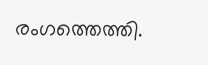രംഗത്തെത്തി.